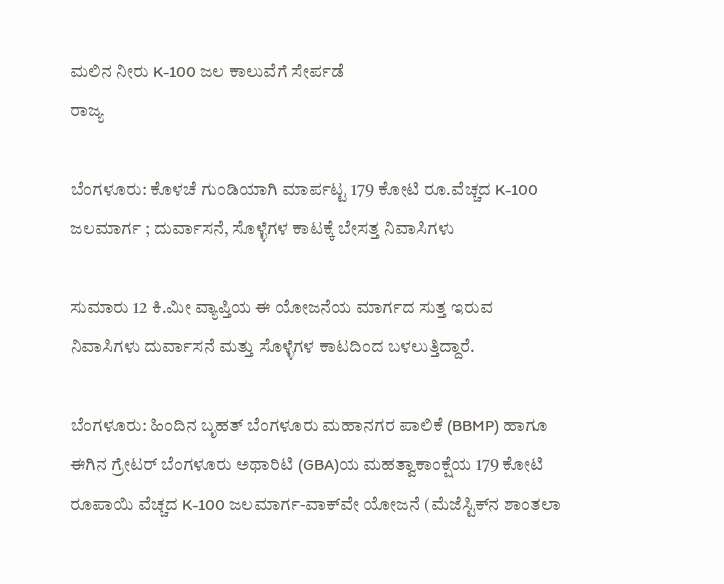ಮಲಿನ ನೀರು K-100 ಜಲ ಕಾಲುವೆಗೆ ಸೇರ್ಪಡೆ
ರಾಜ್ಯ

ಬೆಂಗಳೂರು: ಕೊಳಚೆ ಗುಂಡಿಯಾಗಿ ಮಾರ್ಪಟ್ಟ 179 ಕೋಟಿ ರೂ.ವೆಚ್ಚದ K-100 ಜಲಮಾರ್ಗ ; ದುರ್ವಾಸನೆ, ಸೊಳ್ಳೆಗಳ ಕಾಟಕ್ಕೆ ಬೇಸತ್ತ ನಿವಾಸಿಗಳು

ಸುಮಾರು 12 ಕಿ.ಮೀ ವ್ಯಾಪ್ತಿಯ ಈ ಯೋಜನೆಯ ಮಾರ್ಗದ ಸುತ್ತ ಇರುವ ನಿವಾಸಿಗಳು ದುರ್ವಾಸನೆ ಮತ್ತು ಸೊಳ್ಳೆಗಳ ಕಾಟದಿಂದ ಬಳಲುತ್ತಿದ್ದಾರೆ.

ಬೆಂಗಳೂರು: ಹಿಂದಿನ ಬೃಹತ್ ಬೆಂಗಳೂರು ಮಹಾನಗರ ಪಾಲಿಕೆ (BBMP) ಹಾಗೂ ಈಗಿನ ಗ್ರೇಟರ್ ಬೆಂಗಳೂರು ಅಥಾರಿಟಿ (GBA)ಯ ಮಹತ್ವಾಕಾಂಕ್ಷೆಯ 179 ಕೋಟಿ ರೂಪಾಯಿ ವೆಚ್ಚದ K-100 ಜಲಮಾರ್ಗ-ವಾಕ್‌ವೇ ಯೋಜನೆ (ಮೆಜೆಸ್ಟಿಕ್‌ನ ಶಾಂತಲಾ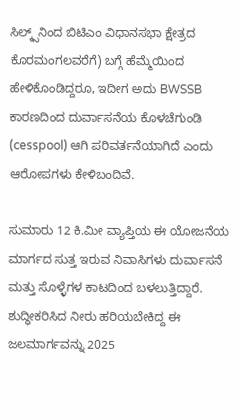ಸಿಲ್ಕ್ಸ್‌ನಿಂದ ಬಿಟಿಎಂ ವಿಧಾನಸಭಾ ಕ್ಷೇತ್ರದ ಕೊರಮಂಗಲವರೆಗೆ) ಬಗ್ಗೆ ಹೆಮ್ಮೆಯಿಂದ ಹೇಳಿಕೊಂಡಿದ್ದರೂ, ಇದೀಗ ಅದು BWSSB ಕಾರಣದಿಂದ ದುರ್ವಾಸನೆಯ ಕೊಳಚೆಗುಂಡಿ (cesspool) ಆಗಿ ಪರಿವರ್ತನೆಯಾಗಿದೆ ಎಂದು ಆರೋಪಗಳು ಕೇಳಿಬಂದಿವೆ.

ಸುಮಾರು 12 ಕಿ.ಮೀ ವ್ಯಾಪ್ತಿಯ ಈ ಯೋಜನೆಯ ಮಾರ್ಗದ ಸುತ್ತ ಇರುವ ನಿವಾಸಿಗಳು ದುರ್ವಾಸನೆ ಮತ್ತು ಸೊಳ್ಳೆಗಳ ಕಾಟದಿಂದ ಬಳಲುತ್ತಿದ್ದಾರೆ. ಶುದ್ಧೀಕರಿಸಿದ ನೀರು ಹರಿಯಬೇಕಿದ್ದ ಈ ಜಲಮಾರ್ಗವನ್ನು 2025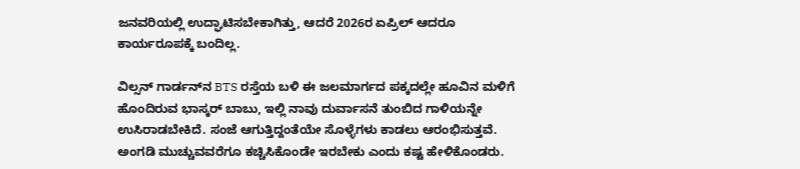ಜನವರಿಯಲ್ಲಿ ಉದ್ಘಾಟಿಸಬೇಕಾಗಿತ್ತು, ಆದರೆ 2026ರ ಏಪ್ರಿಲ್ ಆದರೂ ಕಾರ್ಯರೂಪಕ್ಕೆ ಬಂದಿಲ್ಲ.

ವಿಲ್ಸನ್ ಗಾರ್ಡನ್‌ನ BTS ರಸ್ತೆಯ ಬಳಿ ಈ ಜಲಮಾರ್ಗದ ಪಕ್ಕದಲ್ಲೇ ಹೂವಿನ ಮಳಿಗೆ ಹೊಂದಿರುವ ಭಾಸ್ಕರ್ ಬಾಬು, ಇಲ್ಲಿ ನಾವು ದುರ್ವಾಸನೆ ತುಂಬಿದ ಗಾಳಿಯನ್ನೇ ಉಸಿರಾಡಬೇಕಿದೆ. ಸಂಜೆ ಆಗುತ್ತಿದ್ದಂತೆಯೇ ಸೊಳ್ಳೆಗಳು ಕಾಡಲು ಆರಂಭಿಸುತ್ತವೆ. ಅಂಗಡಿ ಮುಚ್ಚುವವರೆಗೂ ಕಚ್ಚಿಸಿಕೊಂಡೇ ಇರಬೇಕು ಎಂದು ಕಷ್ಟ ಹೇಳಿಕೊಂಡರು.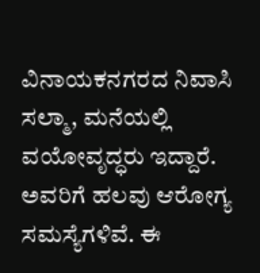ವಿನಾಯಕನಗರದ ನಿವಾಸಿ ಸಲ್ಮಾ, ಮನೆಯಲ್ಲಿ ವಯೋವೃದ್ಧರು ಇದ್ದಾರೆ. ಅವರಿಗೆ ಹಲವು ಆರೋಗ್ಯ ಸಮಸ್ಯೆಗಳಿವೆ. ಈ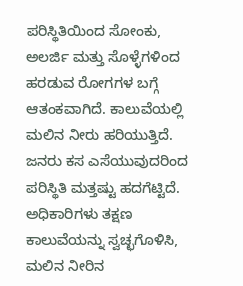ಪರಿಸ್ಥಿತಿಯಿಂದ ಸೋಂಕು, ಅಲರ್ಜಿ ಮತ್ತು ಸೊಳ್ಳೆಗಳಿಂದ ಹರಡುವ ರೋಗಗಳ ಬಗ್ಗೆ ಆತಂಕವಾಗಿದೆ. ಕಾಲುವೆಯಲ್ಲಿ ಮಲಿನ ನೀರು ಹರಿಯುತ್ತಿದೆ. ಜನರು ಕಸ ಎಸೆಯುವುದರಿಂದ ಪರಿಸ್ಥಿತಿ ಮತ್ತಷ್ಟು ಹದಗೆಟ್ಟಿದೆ. ಅಧಿಕಾರಿಗಳು ತಕ್ಷಣ ಕಾಲುವೆಯನ್ನು ಸ್ವಚ್ಛಗೊಳಿಸಿ, ಮಲಿನ ನೀರಿನ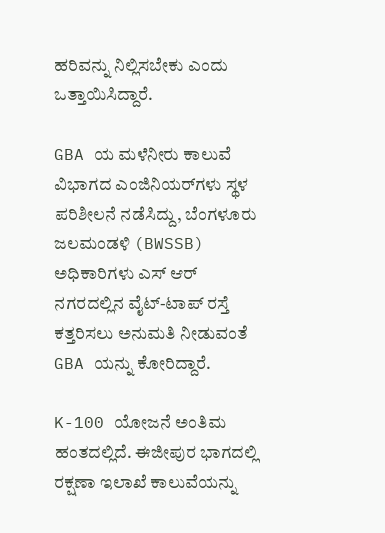ಹರಿವನ್ನು ನಿಲ್ಲಿಸಬೇಕು ಎಂದು ಒತ್ತಾಯಿಸಿದ್ದಾರೆ.

GBA ಯ ಮಳೆನೀರು ಕಾಲುವೆ ವಿಭಾಗದ ಎಂಜಿನಿಯರ್‌ಗಳು ಸ್ಥಳ ಪರಿಶೀಲನೆ ನಡೆಸಿದ್ದು, ಬೆಂಗಳೂರು ಜಲಮಂಡಳಿ (BWSSB) ಅಧಿಕಾರಿಗಳು ಎಸ್ ಆರ್ ನಗರದಲ್ಲಿನ ವೈಟ್-ಟಾಪ್ ರಸ್ತೆ ಕತ್ತರಿಸಲು ಅನುಮತಿ ನೀಡುವಂತೆ GBA ಯನ್ನು ಕೋರಿದ್ದಾರೆ.

K-100 ಯೋಜನೆ ಅಂತಿಮ ಹಂತದಲ್ಲಿದೆ. ಈಜೀಪುರ ಭಾಗದಲ್ಲಿ ರಕ್ಷಣಾ ಇಲಾಖೆ ಕಾಲುವೆಯನ್ನು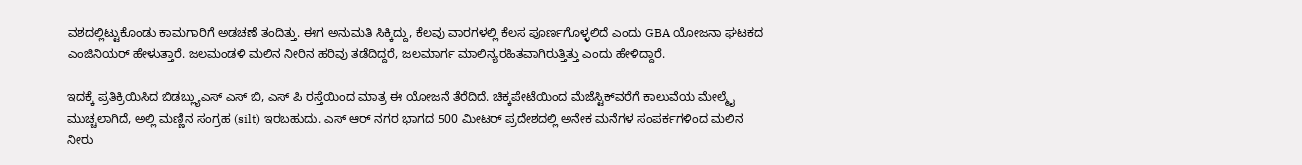ವಶದಲ್ಲಿಟ್ಟುಕೊಂಡು ಕಾಮಗಾರಿಗೆ ಅಡಚಣೆ ತಂದಿತ್ತು. ಈಗ ಅನುಮತಿ ಸಿಕ್ಕಿದ್ದು, ಕೆಲವು ವಾರಗಳಲ್ಲಿ ಕೆಲಸ ಪೂರ್ಣಗೊಳ್ಳಲಿದೆ ಎಂದು GBA ಯೋಜನಾ ಘಟಕದ ಎಂಜಿನಿಯರ್ ಹೇಳುತ್ತಾರೆ. ಜಲಮಂಡಳಿ ಮಲಿನ ನೀರಿನ ಹರಿವು ತಡೆದಿದ್ದರೆ, ಜಲಮಾರ್ಗ ಮಾಲಿನ್ಯರಹಿತವಾಗಿರುತ್ತಿತ್ತು ಎಂದು ಹೇಳಿದ್ದಾರೆ.

ಇದಕ್ಕೆ ಪ್ರತಿಕ್ರಿಯಿಸಿದ ಬಿಡಬ್ಲ್ಯುಎಸ್ ಎಸ್ ಬಿ, ಎಸ್ ಪಿ ರಸ್ತೆಯಿಂದ ಮಾತ್ರ ಈ ಯೋಜನೆ ತೆರೆದಿದೆ. ಚಿಕ್ಕಪೇಟೆಯಿಂದ ಮೆಜೆಸ್ಟಿಕ್‌ವರೆಗೆ ಕಾಲುವೆಯ ಮೇಲ್ಮೈ ಮುಚ್ಚಲಾಗಿದೆ, ಅಲ್ಲಿ ಮಣ್ಣಿನ ಸಂಗ್ರಹ (silt) ಇರಬಹುದು. ಎಸ್ ಆರ್ ನಗರ ಭಾಗದ 500 ಮೀಟರ್ ಪ್ರದೇಶದಲ್ಲಿ ಅನೇಕ ಮನೆಗಳ ಸಂಪರ್ಕಗಳಿಂದ ಮಲಿನ ನೀರು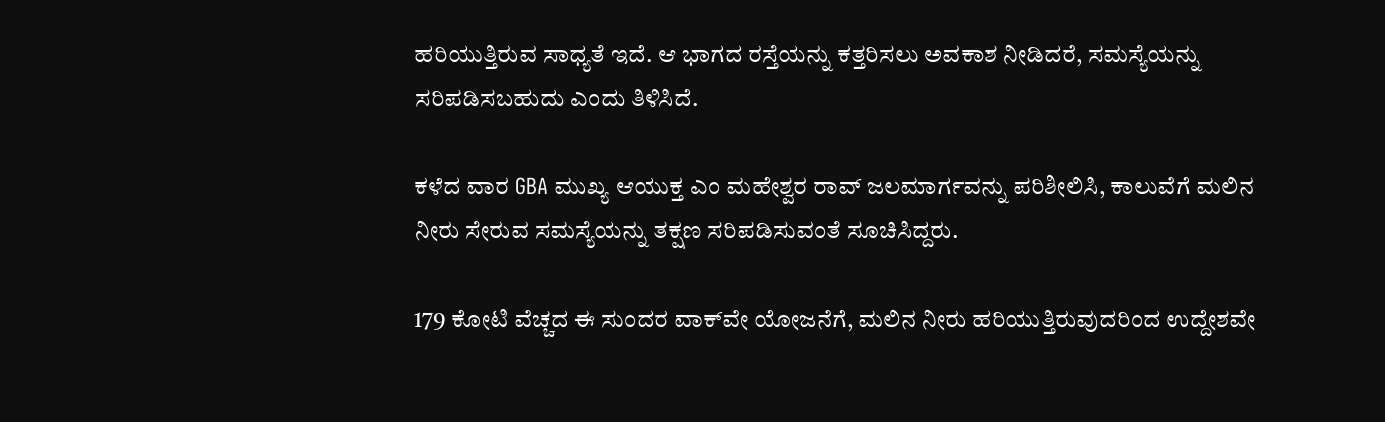ಹರಿಯುತ್ತಿರುವ ಸಾಧ್ಯತೆ ಇದೆ. ಆ ಭಾಗದ ರಸ್ತೆಯನ್ನು ಕತ್ತರಿಸಲು ಅವಕಾಶ ನೀಡಿದರೆ, ಸಮಸ್ಯೆಯನ್ನು ಸರಿಪಡಿಸಬಹುದು ಎಂದು ತಿಳಿಸಿದೆ.

ಕಳೆದ ವಾರ GBA ಮುಖ್ಯ ಆಯುಕ್ತ ಎಂ ಮಹೇಶ್ವರ ರಾವ್ ಜಲಮಾರ್ಗವನ್ನು ಪರಿಶೀಲಿಸಿ, ಕಾಲುವೆಗೆ ಮಲಿನ ನೀರು ಸೇರುವ ಸಮಸ್ಯೆಯನ್ನು ತಕ್ಷಣ ಸರಿಪಡಿಸುವಂತೆ ಸೂಚಿಸಿದ್ದರು.

179 ಕೋಟಿ ವೆಚ್ಚದ ಈ ಸುಂದರ ವಾಕ್‌ವೇ ಯೋಜನೆಗೆ, ಮಲಿನ ನೀರು ಹರಿಯುತ್ತಿರುವುದರಿಂದ ಉದ್ದೇಶವೇ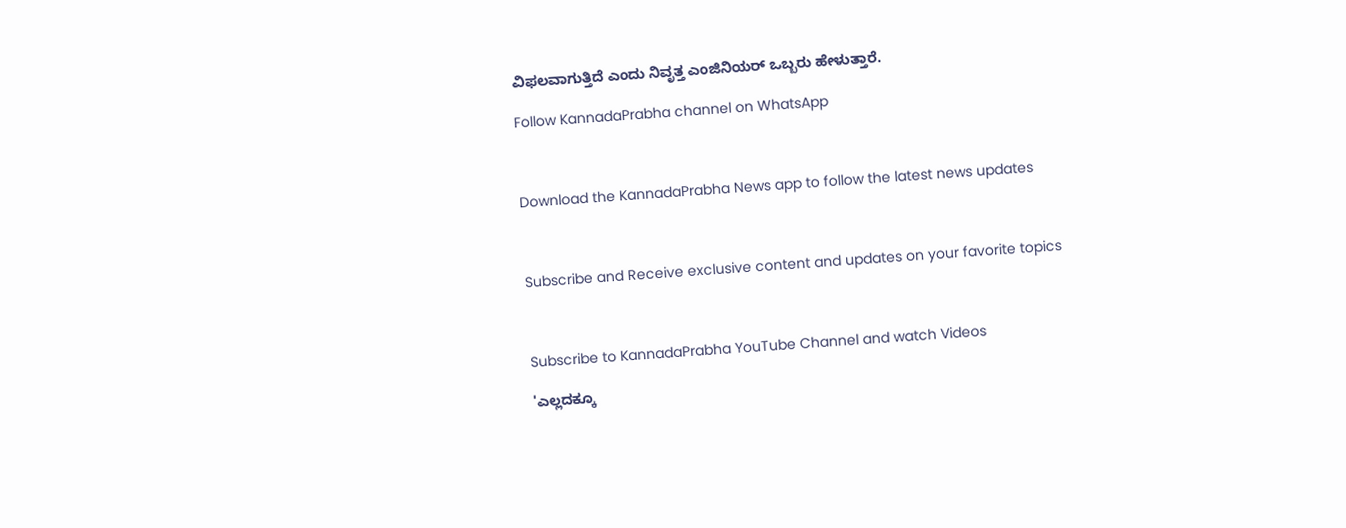ವಿಫಲವಾಗುತ್ತಿದೆ ಎಂದು ನಿವೃತ್ತ ಎಂಜಿನಿಯರ್ ಒಬ್ಬರು ಹೇಳುತ್ತಾರೆ.

Follow KannadaPrabha channel on WhatsApp



Download the KannadaPrabha News app to follow the latest news updates



Subscribe and Receive exclusive content and updates on your favorite topics



Subscribe to KannadaPrabha YouTube Channel and watch Videos

'ಎಲ್ಲದಕ್ಕೂ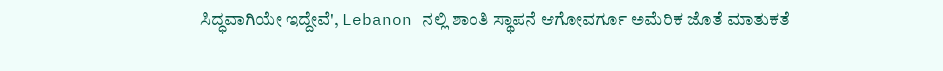ಸಿದ್ಧವಾಗಿಯೇ ಇದ್ದೇವೆ', Lebanon ನಲ್ಲಿ ಶಾಂತಿ ಸ್ಥಾಪನೆ ಆಗೋವರ್ಗೂ ಅಮೆರಿಕ ಜೊತೆ ಮಾತುಕತೆ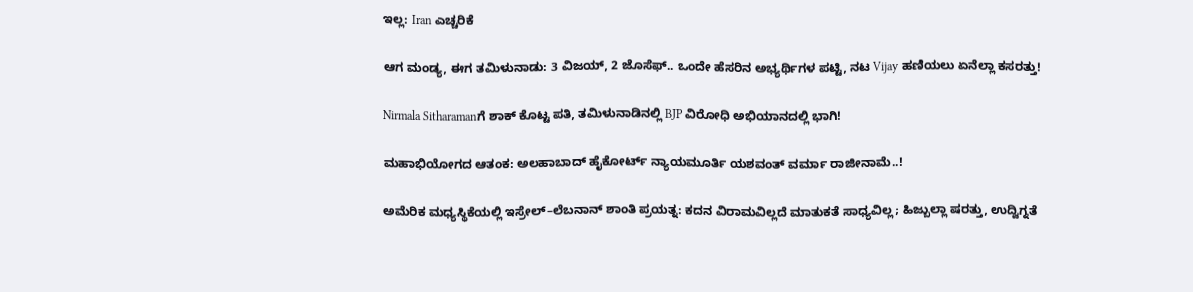ಇಲ್ಲ: Iran ಎಚ್ಚರಿಕೆ

ಆಗ ಮಂಡ್ಯ, ಈಗ ತಮಿಳುನಾಡು: 3 ವಿಜಯ್, 2 ಜೊಸೆಫ್.. ಒಂದೇ ಹೆಸರಿನ ಅಭ್ಯರ್ಥಿಗಳ ಪಟ್ಟಿ, ನಟ Vijay ಹಣಿಯಲು ಏನೆಲ್ಲಾ ಕಸರತ್ತು!

Nirmala Sitharamanಗೆ ಶಾಕ್ ಕೊಟ್ಟ ಪತಿ, ತಮಿಳುನಾಡಿನಲ್ಲಿ BJP ವಿರೋಧಿ ಅಭಿಯಾನದಲ್ಲಿ ಭಾಗಿ!

ಮಹಾಭಿಯೋಗದ ಆತಂಕ: ಅಲಹಾಬಾದ್‌ ಹೈಕೋರ್ಟ್‌ ನ್ಯಾಯಮೂರ್ತಿ ಯಶವಂತ್ ವರ್ಮಾ ರಾಜೀನಾಮೆ..!

ಅಮೆರಿಕ ಮಧ್ಯಸ್ಥಿಕೆಯಲ್ಲಿ ಇಸ್ರೇಲ್–ಲೆಬನಾನ್ ಶಾಂತಿ ಪ್ರಯತ್ನ: ಕದನ ವಿರಾಮವಿಲ್ಲದೆ ಮಾತುಕತೆ ಸಾಧ್ಯವಿಲ್ಲ; ಹಿಜ್ಬುಲ್ಲಾ ಷರತ್ತು, ಉದ್ವಿಗ್ನತೆ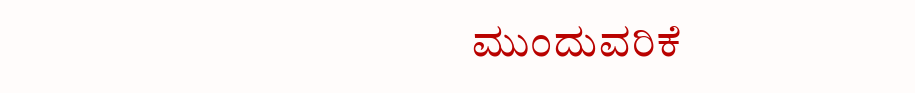ಮುಂದುವರಿಕೆ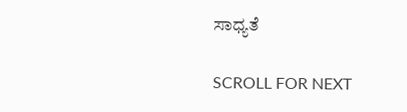ಸಾಧ್ಯತೆ

SCROLL FOR NEXT